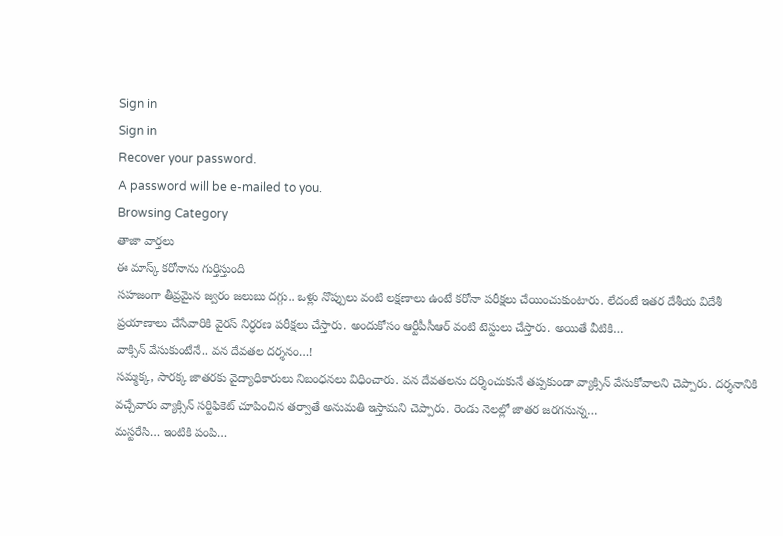Sign in
Sign in
Recover your password.
A password will be e-mailed to you.
Browsing Category
తాజా వార్తలు
ఈ మాస్క్ కరోనాను గుర్తిస్తుంది
సహజంగా తీవ్రమైన జ్వరం జలుబు దగ్గు.. ఒళ్లు నొప్పులు వంటి లక్షణాలు ఉంటే కరోనా పరీక్షలు చేయించుకుంటారు. లేదంటే ఇతర దేశీయ విదేశీ ప్రయాణాలు చేసేవారికి వైరస్ నిర్ధరణ పరీక్షలు చేస్తారు. అందుకోసం ఆర్టీపీసీఆర్ వంటి టెస్టులు చేస్తారు. అయితే వీటికి…
వాక్సిన్ వేసుకుంటేనే.. వన దేవతల దర్శనం…!
సమ్మక్క, సారక్క జాతరకు వైద్యాధికారులు నిబంధనలు విధించారు. వన దేవతలను దర్శించుకునే తప్పకుండా వ్యాక్సిన్ వేసుకోవాలని చెప్పారు. దర్శనానికి వచ్చేవారు వ్యాక్సిన్ సర్టిఫికెట్ చూపించిన తర్వాతే అనుమతి ఇస్తామని చెప్పారు. రెండు నెలల్లో జాతర జరగనున్న…
మస్టరేసి… ఇంటికి పంపి…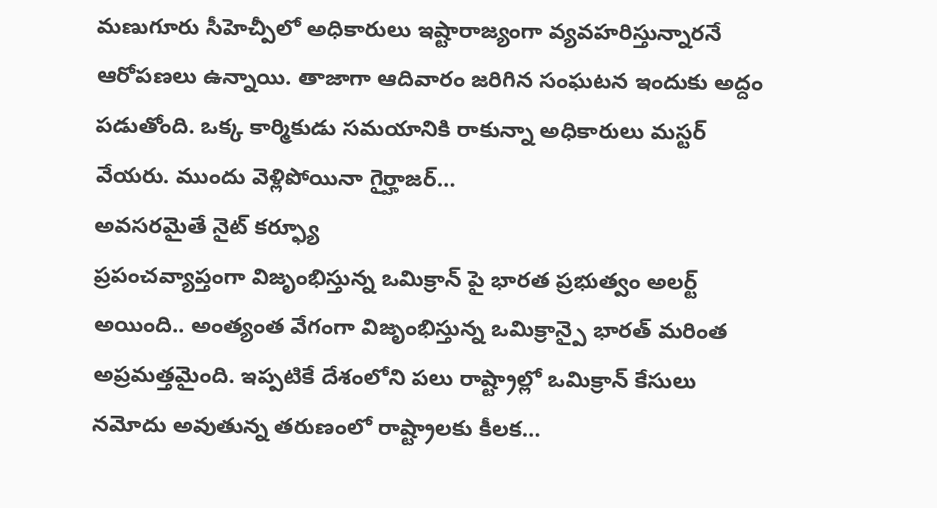మణుగూరు సీహెచ్పీలో అధికారులు ఇష్టారాజ్యంగా వ్యవహరిస్తున్నారనే ఆరోపణలు ఉన్నాయి. తాజాగా ఆదివారం జరిగిన సంఘటన ఇందుకు అద్దం పడుతోంది. ఒక్క కార్మికుడు సమయానికి రాకున్నా అధికారులు మస్టర్ వేయరు. ముందు వెళ్లిపోయినా గైర్హాజర్…
అవసరమైతే నైట్ కర్ఫ్యూ
ప్రపంచవ్యాప్తంగా విజృంభిస్తున్న ఒమిక్రాన్ పై భారత ప్రభుత్వం అలర్ట్ అయింది.. అంత్యంత వేగంగా విజృంభిస్తున్న ఒమిక్రాన్పై భారత్ మరింత అప్రమత్తమైంది. ఇప్పటికే దేశంలోని పలు రాష్ట్రాల్లో ఒమిక్రాన్ కేసులు నమోదు అవుతున్న తరుణంలో రాష్ట్రాలకు కీలక…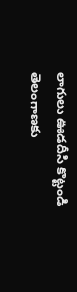లాగులు ఊడదీసి కొట్టండి
తెలంగాణకు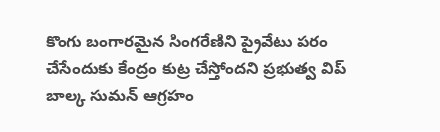కొంగు బంగారమైన సింగరేణిని ప్రైవేటు పరం చేసేందుకు కేంద్రం కుట్ర చేస్తోందని ప్రభుత్వ విప్ బాల్క సుమన్ ఆగ్రహం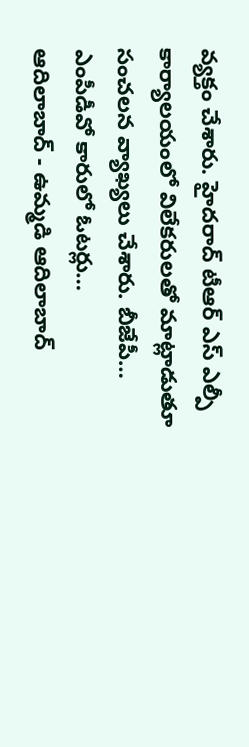వ్యక్తం చేశారు. హైదరాద్ టీఆర్ ఎస్ ఎల్పీ కార్యాలయంలో విలేకరులతో మాట్లాడుతూ సంచలన వ్యాఖ్యలు చేశారు. బీజేపీ…
ఎంపీడీవో కారులో ఓటర్లు…
ఆదిలాబాద్ - ఉమ్మడి ఆదిలాబాద్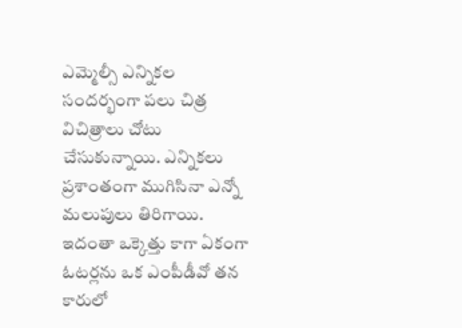ఎమ్మెల్సీ ఎన్నికల సందర్భంగా పలు చిత్ర విచిత్రాలు చోటు చేసుకున్నాయి. ఎన్నికలు ప్రశాంతంగా ముగిసినా ఎన్నో మలుపులు తిరిగాయి. ఇదంతా ఒక్కెత్తు కాగా ఏకంగా ఓటర్లను ఒక ఎంపీడీవో తన కారులో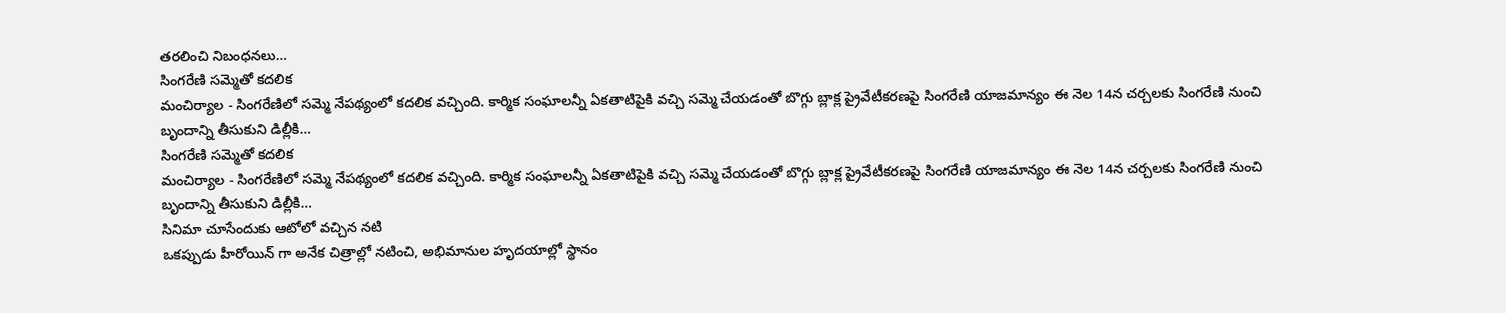తరలించి నిబంధనలు…
సింగరేణి సమ్మెతో కదలిక
మంచిర్యాల - సింగరేణిలో సమ్మె నేపథ్యంలో కదలిక వచ్చింది. కార్మిక సంఘాలన్నీ ఏకతాటిపైకి వచ్చి సమ్మె చేయడంతో బొగ్గు బ్లాక్ల ప్రైవేటీకరణపై సింగరేణి యాజమాన్యం ఈ నెల 14న చర్చలకు సింగరేణి నుంచి బృందాన్ని తీసుకుని డిల్లీకి…
సింగరేణి సమ్మెతో కదలిక
మంచిర్యాల - సింగరేణిలో సమ్మె నేపథ్యంలో కదలిక వచ్చింది. కార్మిక సంఘాలన్నీ ఏకతాటిపైకి వచ్చి సమ్మె చేయడంతో బొగ్గు బ్లాక్ల ప్రైవేటీకరణపై సింగరేణి యాజమాన్యం ఈ నెల 14న చర్చలకు సింగరేణి నుంచి బృందాన్ని తీసుకుని డిల్లీకి…
సినిమా చూసేందుకు ఆటోలో వచ్చిన నటి
ఒకప్పుడు హీరోయిన్ గా అనేక చిత్రాల్లో నటించి, అభిమానుల హృదయాల్లో స్థానం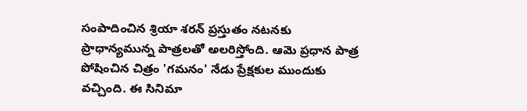సంపాదించిన శ్రియా శరన్ ప్రస్తుతం నటనకు ప్రాధాన్యమున్న పాత్రలతో అలరిస్తోంది. ఆమె ప్రధాన పాత్ర పోషించిన చిత్రం 'గమనం' నేడు ప్రేక్షకుల ముందుకు వచ్చింది. ఈ సినిమా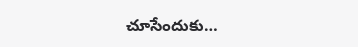చూసేందుకు…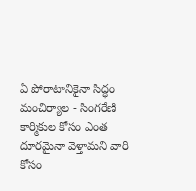ఏ పోరాటానికైనా సిద్ధం
మంచిర్యాల - సింగరేణి కార్మికుల కోసం ఎంత దూరమైనా వెళ్తామని వారి కోసం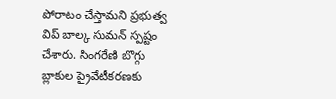పోరాటం చేస్తామని ప్రభుత్వ విప్ బాల్క సుమన్ స్పష్టం చేశారు. సింగరేణి బొగ్గు బ్లాకుల ప్రైవేటీకరణకు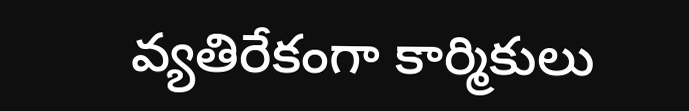వ్యతిరేకంగా కార్మికులు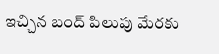ఇచ్చిన బంద్ పిలుపు మేరకు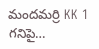మందమర్రి KK 1 గనిపై…